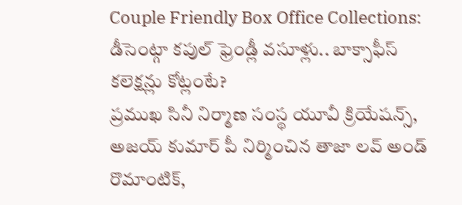Couple Friendly Box Office Collections: డీసెంట్గా కపుల్ ఫ్రెండ్లీ వసూళ్లు.. బాక్సాఫీస్ కలెక్షన్లు కోట్లంటే?
ప్రముఖ సినీ నిర్మాణ సంస్థ యూవీ క్రియేషన్స్, అజయ్ కుమార్ పీ నిర్మించిన తాజా లవ్ అండ్ రొమాంటిక్,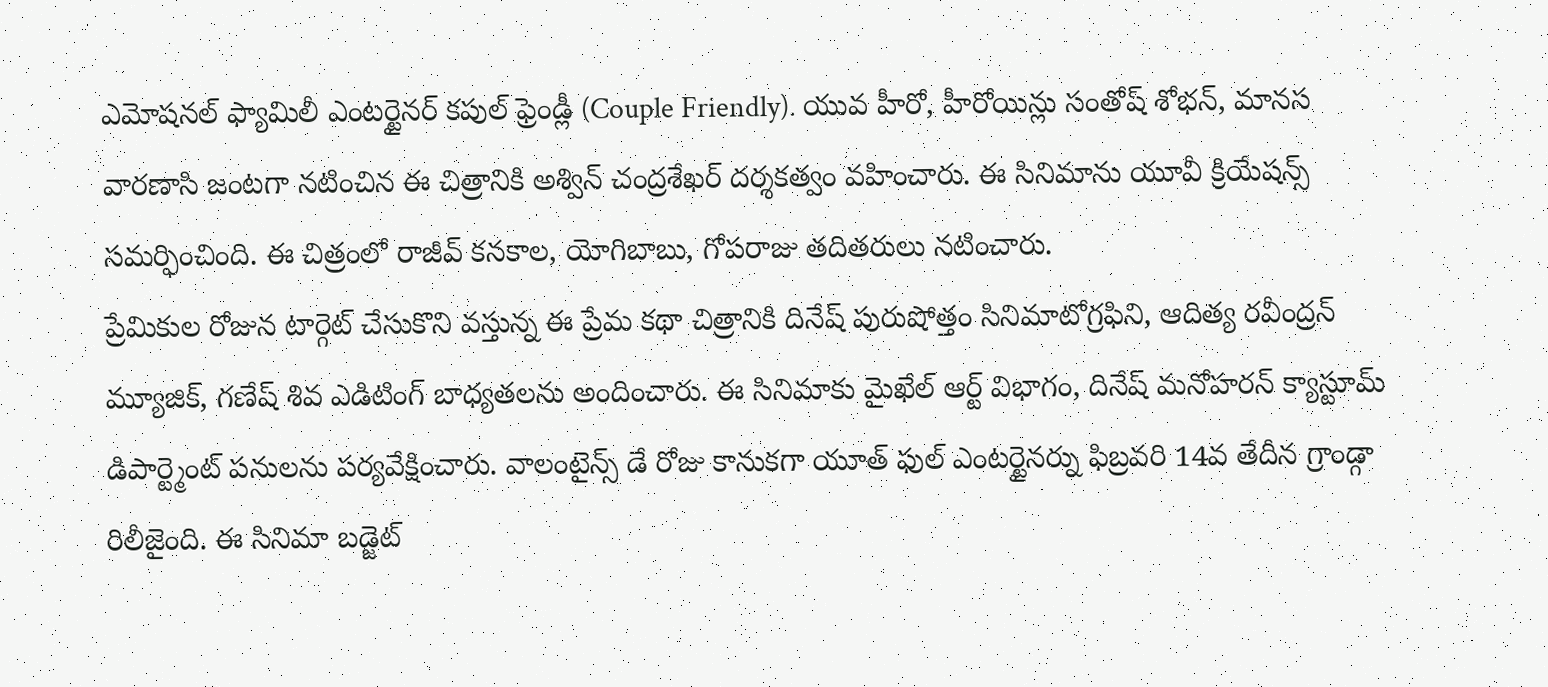ఎమోషనల్ ఫ్యామిలీ ఎంటర్టైనర్ కపుల్ ఫ్రెండ్లీ (Couple Friendly). యువ హీరో, హీరోయిన్లు సంతోష్ శోభన్, మానస వారణాసి జంటగా నటించిన ఈ చిత్రానికి అశ్విన్ చంద్రశేఖర్ దర్శకత్వం వహించారు. ఈ సినిమాను యూవీ క్రియేషన్స్ సమర్ఫించింది. ఈ చిత్రంలో రాజీవ్ కనకాల, యోగిబాబు, గోపరాజు తదితరులు నటించారు.
ప్రేమికుల రోజున టార్గెట్ చేసుకొని వస్తున్న ఈ ప్రేమ కథా చిత్రానికి దినేష్ పురుషోత్తం సినిమాటోగ్రఫిని, ఆదిత్య రవీంద్రన్ మ్యూజిక్, గణేష్ శివ ఎడిటింగ్ బాధ్యతలను అందించారు. ఈ సినిమాకు మైఖేల్ ఆర్ట్ విభాగం, దినేష్ మనోహరన్ క్యాస్టూమ్ డిపార్ట్మెంట్ పనులను పర్యవేక్షించారు. వాలంటైన్స్ డే రోజు కానుకగా యూత్ ఫుల్ ఎంటర్టైనర్ను ఫిబ్రవరి 14వ తేదీన గ్రాండ్గా రిలీజైంది. ఈ సినిమా బడ్జెట్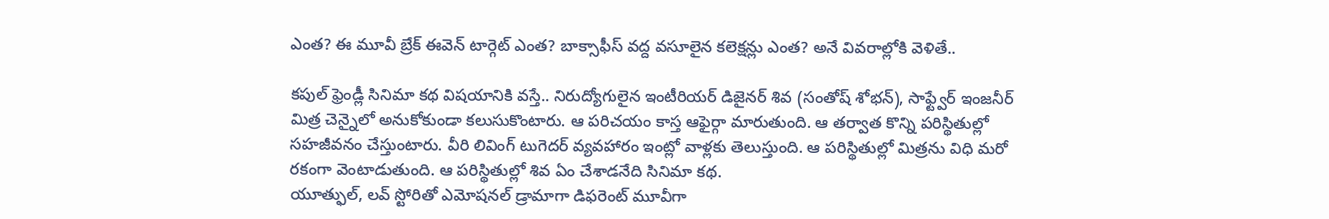ఎంత? ఈ మూవీ బ్రేక్ ఈవెన్ టార్గెట్ ఎంత? బాక్సాఫీస్ వద్ద వసూలైన కలెక్షన్లు ఎంత? అనే వివరాల్లోకి వెళితే..

కపుల్ ఫ్రెండ్లీ సినిమా కథ విషయానికి వస్తే.. నిరుద్యోగులైన ఇంటీరియర్ డిజైనర్ శివ (సంతోష్ శోభన్), సాఫ్ట్వేర్ ఇంజనీర్ మిత్ర చెన్నైలో అనుకోకుండా కలుసుకొంటారు. ఆ పరిచయం కాస్త ఆఫైర్గా మారుతుంది. ఆ తర్వాత కొన్ని పరిస్థితుల్లో సహజీవనం చేస్తుంటారు. వీరి లివింగ్ టుగెదర్ వ్యవహారం ఇంట్లో వాళ్లకు తెలుస్తుంది. ఆ పరిస్థితుల్లో మిత్రను విధి మరో రకంగా వెంటాడుతుంది. ఆ పరిస్థితుల్లో శివ ఏం చేశాడనేది సినిమా కథ.
యూత్ఫుల్, లవ్ స్టోరితో ఎమోషనల్ డ్రామాగా డిఫరెంట్ మూవీగా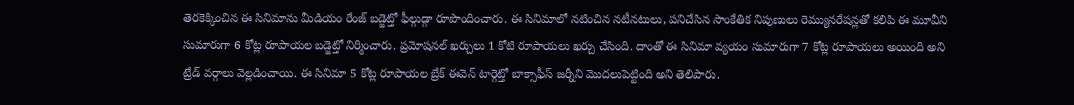తెరకెక్కించిన ఈ సినిమాను మీడియం రేంజ్ బడ్జెట్తో ఫీల్గుడ్గా రూపొందించారు. ఈ సినిమాలో నటించిన నటీనటులు, పనిచేసిన సాంకేతిక నిపుణులు రెమ్యునరేషన్లతో కలిపి ఈ మూవీని సుమారుగా 6 కోట్ల రూపాయల బడ్జెట్తో నిర్మించారు. ప్రమోషనల్ ఖర్చులు 1 కోటి రూపాయలు ఖర్చు చేసింది. దాంతో ఈ సినిమా వ్యయం సుమారుగా 7 కోట్ల రూపాయలు అయింది అని ట్రేడ్ వర్గాలు వెల్లడించాయి. ఈ సినిమా 5 కోట్ల రూపాయల బ్రేక్ ఈవెన్ టార్గెట్తో బాక్సాఫీస్ జర్నీని మొదలుపెట్టింది అని తెలిపారు.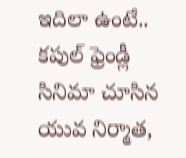ఇదిలా ఉంటే.. కపుల్ ఫ్రెండ్లీ సినిమా చూసిన యువ నిర్మాత,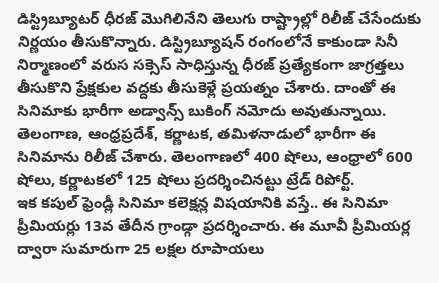డిస్ట్రిబ్యూటర్ ధీరజ్ మొగిలినేని తెలుగు రాష్ట్రాల్లో రిలీజ్ చేసేందుకు నిర్ణయం తీసుకొన్నారు. డిస్ట్రిబ్యూషన్ రంగంలోనే కాకుండా సినీ నిర్మాణంలో వరుస సక్సెస్ సాధిస్తున్న ధీరజ్ ప్రత్యేకంగా జాగ్రత్తలు తీసుకొని ప్రేక్షకుల వద్దకు తీసుకెళ్లే ప్రయత్నం చేశారు. దాంతో ఈ సినిమాకు భారీగా అడ్వాన్స్ బుకింగ్ నమోదు అవుతున్నాయి. తెలంగాణ, ఆంధ్రప్రదేశ్, కర్ణాటక, తమిళనాడులో భారీగా ఈ సినిమాను రిలీజ్ చేశారు. తెలంగాణలో 400 షోలు, ఆంధ్రాలో 600 షోలు, కర్ణాటకలో 125 షోలు ప్రదర్శించినట్టు ట్రేడ్ రిపోర్ట్.
ఇక కపుల్ ఫ్రెండ్లీ సినిమా కలెక్షన్ల విషయానికి వస్తే.. ఈ సినిమా ప్రీమియర్లు 13వ తేదీన గ్రాండ్గా ప్రదర్శించారు. ఈ మూవీ ప్రీమియర్ల ద్వారా సుమారుగా 25 లక్షల రూపాయలు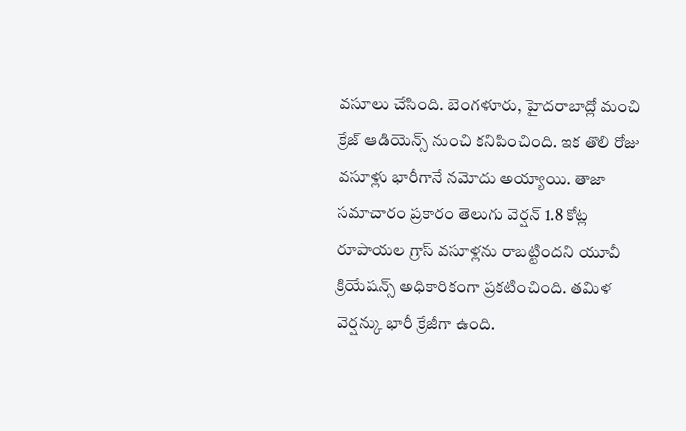వసూలు చేసింది. బెంగళూరు, హైదరాబాద్లో మంచి క్రేజ్ ఆడియెన్స్ నుంచి కనిపించింది. ఇక తొలి రోజు వసూళ్లు భారీగానే నమోదు అయ్యాయి. తాజా సమాచారం ప్రకారం తెలుగు వెర్షన్ 1.8 కోట్ల రూపాయల గ్రాస్ వసూళ్లను రాబట్టిందని యూవీ క్రియేషన్స్ అధికారికంగా ప్రకటించింది. తమిళ వెర్షన్కు భారీ క్రేజీగా ఉంది.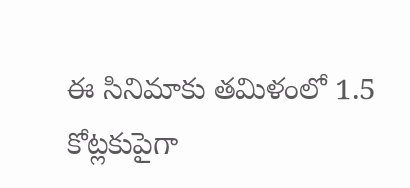ఈ సినిమాకు తమిళంలో 1.5 కోట్లకుపైగా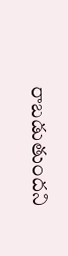రాబడుతుందని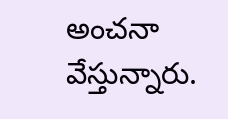అంచనా వేస్తున్నారు.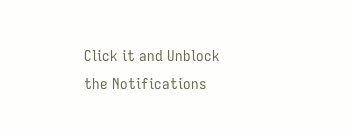Click it and Unblock the Notifications